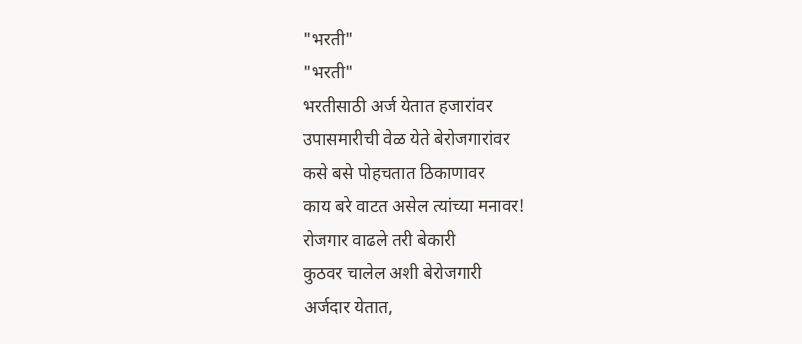"भरती"
"भरती"
भरतीसाठी अर्ज येतात हजारांवर
उपासमारीची वेळ येते बेरोजगारांवर
कसे बसे पोहचतात ठिकाणावर
काय बरे वाटत असेल त्यांच्या मनावर!
रोजगार वाढले तरी बेकारी
कुठवर चालेल अशी बेरोजगारी
अर्जदार येतात,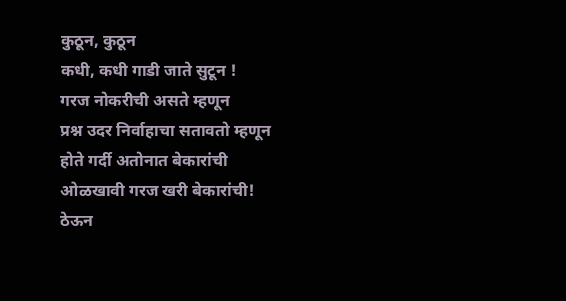कुठून, कुठून
कधी, कधी गाडी जाते सुटून !
गरज नोकरीची असते म्हणून
प्रश्न उदर निर्वाहाचा सतावतो म्हणून
होते गर्दी अतोनात बेकारांची
ओळखावी गरज खरी बेकारांची!
ठेऊन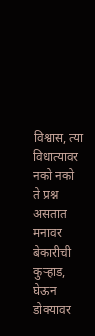विश्वास, त्या विधात्यावर
नको नको ते प्रश्न असतात मनावर
बेकारीची कुऱ्हाड, घेऊन डोक्यावर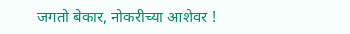जगतो बेकार, नोकरीच्या आशेवर !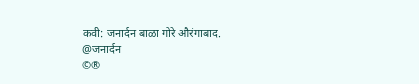कवी: जनार्दन बाळा गोरे औरंगाबाद.
@जनार्दन
©®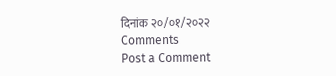दिनांक २०/०१/२०२२
Comments
Post a Comment